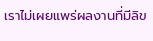เราไม่เผยแพร่ผลงานที่มีลิข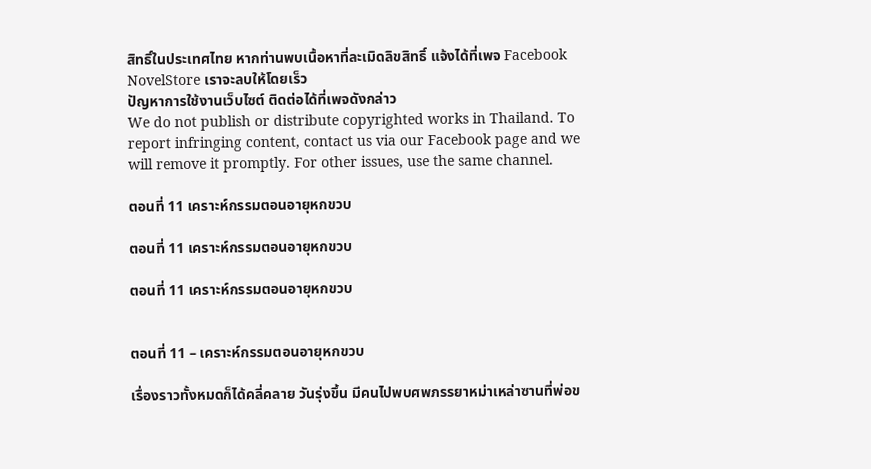สิทธิ์ในประเทศไทย หากท่านพบเนื้อหาที่ละเมิดลิขสิทธิ์ แจ้งได้ที่เพจ Facebook NovelStore เราจะลบให้โดยเร็ว
ปัญหาการใช้งานเว็บไซต์ ติดต่อได้ที่เพจดังกล่าว
We do not publish or distribute copyrighted works in Thailand. To report infringing content, contact us via our Facebook page and we will remove it promptly. For other issues, use the same channel.

ตอนที่ 11 เคราะห์กรรมตอนอายุหกขวบ

ตอนที่ 11 เคราะห์กรรมตอนอายุหกขวบ

ตอนที่ 11 เคราะห์กรรมตอนอายุหกขวบ


ตอนที่ 11 – เคราะห์กรรมตอนอายุหกขวบ

เรื่องราวทั้งหมดก็ได้คลี่คลาย วันรุ่งขึ้น มีคนไปพบศพภรรยาหม่าเหล่าซานที่พ่อข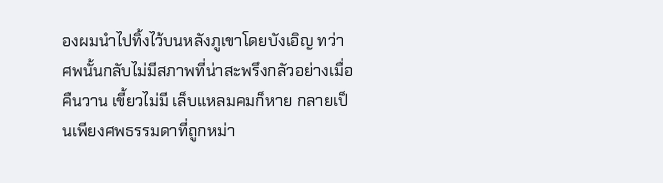องผมนำไปทิ้งไว้บนหลังภูเขาโดยบังเอิญ ทว่าศพนั้นกลับไม่มีสภาพที่น่าสะพรึงกลัวอย่างเมื่อคืนวาน เขี้ยวไม่มี เล็บแหลมคมก็หาย กลายเป็นเพียงศพธรรมดาที่ถูกหม่า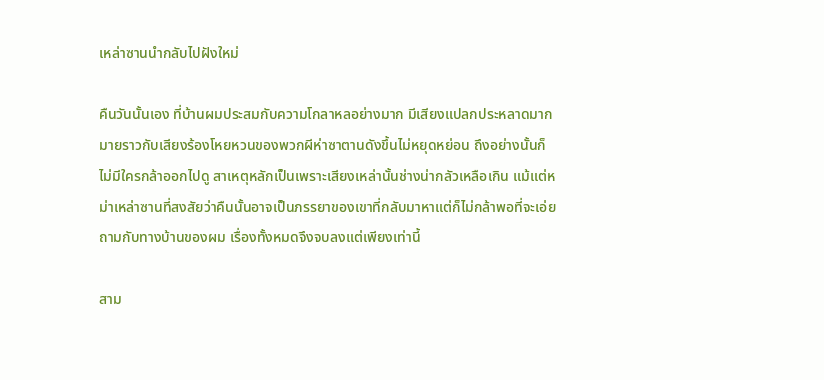เหล่าซานนำกลับไปฝังใหม่

คืนวันนั้นเอง ที่บ้านผมประสมกับความโกลาหลอย่างมาก มีเสียงแปลกประหลาดมากมายราวกับเสียงร้องโหยหวนของพวกผีห่าซาตานดังขึ้นไม่หยุดหย่อน ถึงอย่างนั้นก็ไม่มีใครกล้าออกไปดู สาเหตุหลักเป็นเพราะเสียงเหล่านั้นช่างน่ากลัวเหลือเกิน แม้แต่หม่าเหล่าซานที่สงสัยว่าคืนนั้นอาจเป็นภรรยาของเขาที่กลับมาหาแต่ก็ไม่กล้าพอที่จะเอ่ยถามกับทางบ้านของผม เรื่องทั้งหมดจึงจบลงแต่เพียงเท่านี้

สาม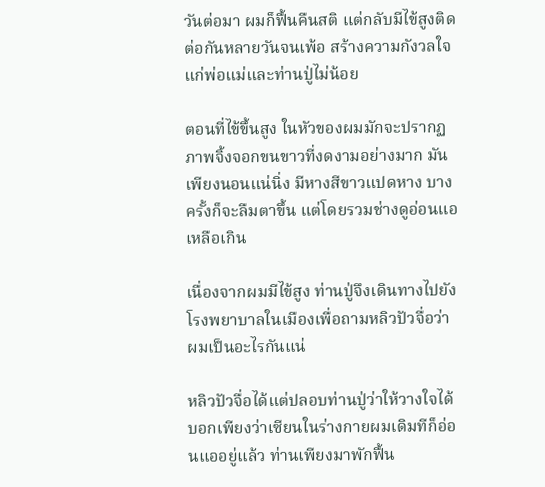วันต่อมา ผมก็ฟื้นคืนสติ แต่กลับมีไข้สูงติดต่อกันหลายวันจนเพ้อ สร้างความกังวลใจแก่พ่อแม่และท่านปู่ไม่น้อย

ตอนที่ไข้ขึ้นสูง ในหัวของผมมักจะปรากฏภาพจิ้งจอกขนขาวที่งดงามอย่างมาก มันเพียงนอนแน่นิ่ง มีหางสีขาวแปดหาง บางครั้งก็จะลืมตาขึ้น แต่โดยรวมช่างดูอ่อนแอเหลือเกิน

เนื่องจากผมมีไข้สูง ท่านปู่จึงเดินทางไปยังโรงพยาบาลในเมืองเพื่อถามหลิวปัวจื่อว่าผมเป็นอะไรกันแน่

หลิวปัวจื่อได้แต่ปลอบท่านปู่ว่าให้วางใจได้ บอกเพียงว่าเซียนในร่างกายผมเดิมทีก็อ่อนแออยู่แล้ว ท่านเพียงมาพักฟื้น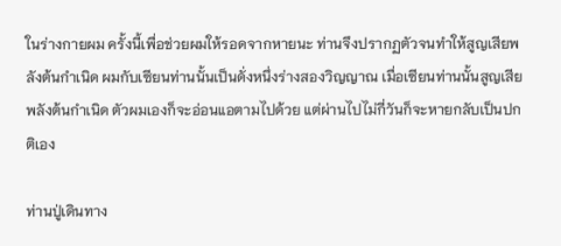ในร่างกายผม ครั้งนี้เพื่อช่วยผมให้รอดจากหายนะ ท่านจึงปรากฏตัวจนทำให้สูญเสียพลังต้นกำเนิด ผมกับเซียนท่านนั้นเป็นดั่งหนึ่งร่างสองวิญญาณ เมื่อเซียนท่านนั้นสูญเสียพลังต้นกำเนิด ตัวผมเองก็จะอ่อนแอตามไปด้วย แต่ผ่านไปไม่กี่วันก็จะหายกลับเป็นปกติเอง

ท่านปู่เดินทาง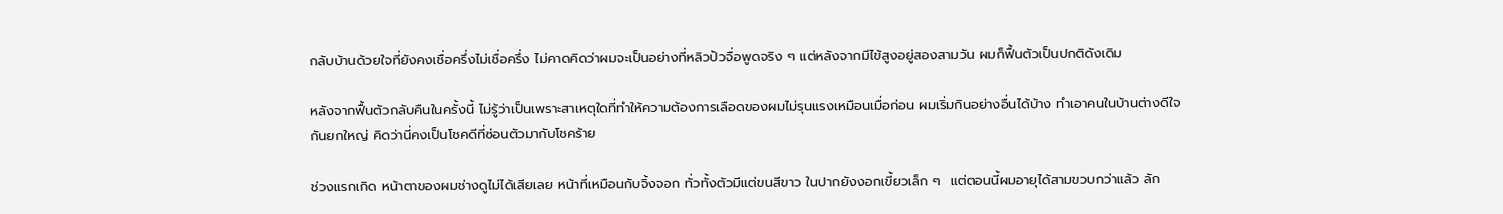กลับบ้านด้วยใจที่ยังคงเชื่อครึ่งไม่เชื่อครึ่ง ไม่คาดคิดว่าผมจะเป็นอย่างที่หลิวปัวจื่อพูดจริง ๆ แต่หลังจากมีไข้สูงอยู่สองสามวัน ผมก็ฟื้นตัวเป็นปกติดังเดิม

หลังจากฟื้นตัวกลับคืนในครั้งนี้ ไม่รู้ว่าเป็นเพราะสาเหตุใดที่ทำให้ความต้องการเลือดของผมไม่รุนแรงเหมือนเมื่อก่อน ผมเริ่มกินอย่างอื่นได้บ้าง ทำเอาคนในบ้านต่างดีใจกันยกใหญ่ คิดว่านี่คงเป็นโชคดีที่ซ่อนตัวมากับโชคร้าย

ช่วงแรกเกิด หน้าตาของผมช่างดูไม่ได้เสียเลย หน้าที่เหมือนกับจิ้งจอก ทั่วทั้งตัวมีแต่ขนสีขาว ในปากยังงอกเขี้ยวเล็ก ๆ  แต่ตอนนี้ผมอายุได้สามขวบกว่าแล้ว ลัก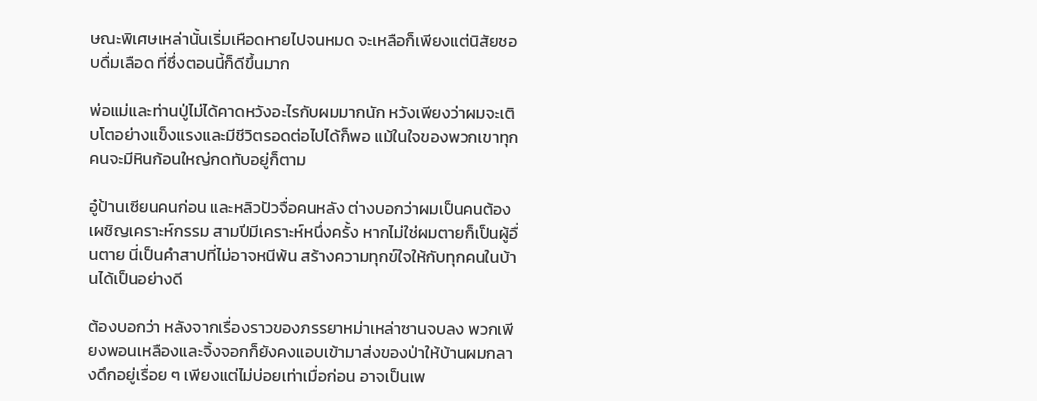ษณะพิเศษเหล่านั้นเริ่มเหือดหายไปจนหมด จะเหลือก็เพียงแต่นิสัยชอบดื่มเลือด ที่ซึ่งตอนนี้ก็ดีขึ้นมาก

พ่อแม่และท่านปู่ไม่ได้คาดหวังอะไรกับผมมากนัก หวังเพียงว่าผมจะเติบโตอย่างแข็งแรงและมีชีวิตรอดต่อไปได้ก็พอ แม้ในใจของพวกเขาทุกคนจะมีหินก้อนใหญ่กดทับอยู่ก็ตาม

อู๋ป้านเซียนคนก่อน และหลิวปัวจื่อคนหลัง ต่างบอกว่าผมเป็นคนต้องเผชิญเคราะห์กรรม สามปีมีเคราะห์หนึ่งครั้ง หากไม่ใช่ผมตายก็เป็นผู้อื่นตาย นี่เป็นคำสาปที่ไม่อาจหนีพ้น สร้างความทุกข์ใจให้กับทุกคนในบ้านได้เป็นอย่างดี

ต้องบอกว่า หลังจากเรื่องราวของภรรยาหม่าเหล่าซานจบลง พวกเพียงพอนเหลืองและจิ้งจอกก็ยังคงแอบเข้ามาส่งของป่าให้บ้านผมกลางดึกอยู่เรื่อย ๆ เพียงแต่ไม่บ่อยเท่าเมื่อก่อน อาจเป็นเพ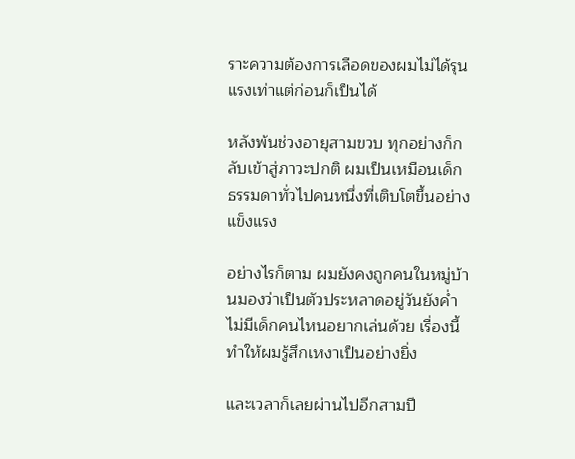ราะความต้องการเลือดของผมไม่ได้รุนแรงเท่าแต่ก่อนก็เป็นได้

หลังพ้นช่วงอายุสามขวบ ทุกอย่างก็กลับเข้าสู่ภาวะปกติ ผมเป็นเหมือนเด็กธรรมดาทั่วไปคนหนึ่งที่เติบโตขึ้นอย่างแข็งแรง

อย่างไรก็ตาม ผมยังคงถูกคนในหมู่บ้านมองว่าเป็นตัวประหลาดอยู่วันยังค่ำ ไม่มีเด็กคนไหนอยากเล่นด้วย เรื่องนี้ทำให้ผมรู้สึกเหงาเป็นอย่างยิ่ง

และเวลาก็เลยผ่านไปอีกสามปี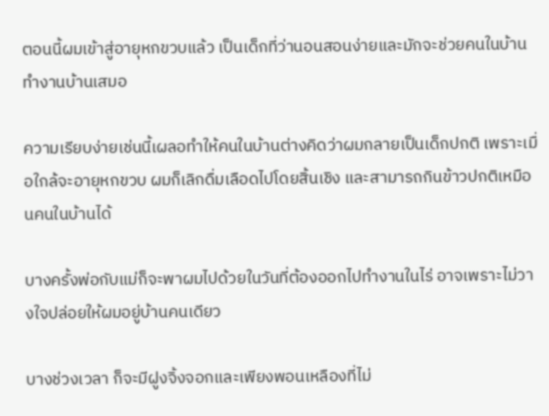ตอนนี้ผมเข้าสู่อายุหกขวบแล้ว เป็นเด็กที่ว่านอนสอนง่ายและมักจะช่วยคนในบ้านทำงานบ้านเสมอ

ความเรียบง่ายเช่นนี้เผลอทำให้คนในบ้านต่างคิดว่าผมกลายเป็นเด็กปกติ เพราะเมื่อใกล้จะอายุหกขวบ ผมก็เลิกดื่มเลือดไปโดยสิ้นเชิง และสามารถกินข้าวปกติเหมือนคนในบ้านได้

บางครั้งพ่อกับแม่ก็จะพาผมไปด้วยในวันที่ต้องออกไปทำงานในไร่ อาจเพราะไม่วางใจปล่อยให้ผมอยู่บ้านคนเดียว

บางช่วงเวลา ก็จะมีฝูงจิ้งจอกและเพียงพอนเหลืองที่ไม่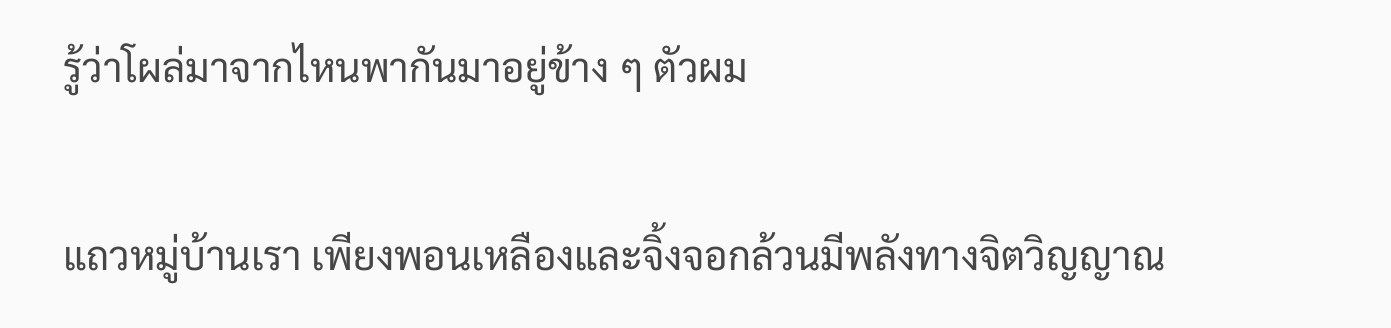รู้ว่าโผล่มาจากไหนพากันมาอยู่ข้าง ๆ ตัวผม

แถวหมู่บ้านเรา เพียงพอนเหลืองและจิ้งจอกล้วนมีพลังทางจิตวิญญาณ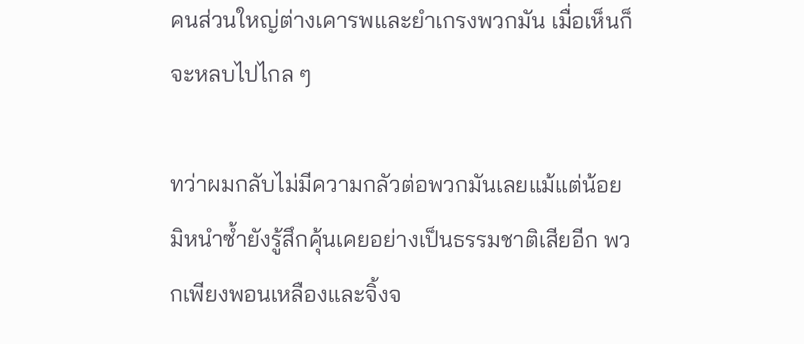คนส่วนใหญ่ต่างเคารพและยำเกรงพวกมัน เมื่อเห็นก็จะหลบไปไกล ๆ

ทว่าผมกลับไม่มีความกลัวต่อพวกมันเลยแม้แต่น้อย มิหนำซ้ำยังรู้สึกคุ้นเคยอย่างเป็นธรรมชาติเสียอีก พวกเพียงพอนเหลืองและจิ้งจ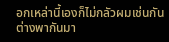อกเหล่านี้เองก็ไม่กลัวผมเช่นกัน ต่างพากันมา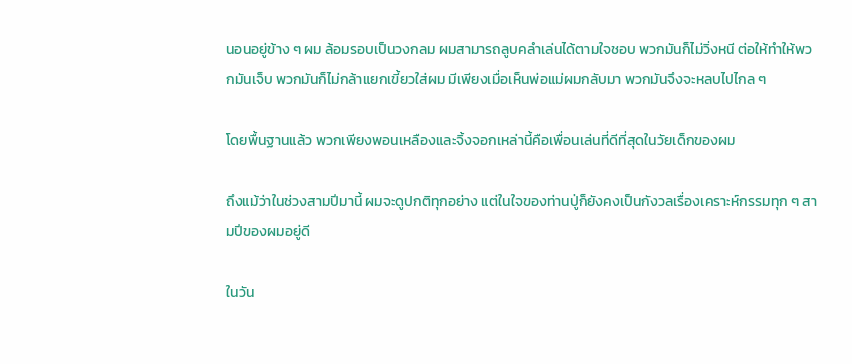นอนอยู่ข้าง ๆ ผม ล้อมรอบเป็นวงกลม ผมสามารถลูบคลำเล่นได้ตามใจชอบ พวกมันก็ไม่วิ่งหนี ต่อให้ทำให้พวกมันเจ็บ พวกมันก็ไม่กล้าแยกเขี้ยวใส่ผม มีเพียงเมื่อเห็นพ่อแม่ผมกลับมา พวกมันจึงจะหลบไปไกล ๆ

โดยพื้นฐานแล้ว พวกเพียงพอนเหลืองและจิ้งจอกเหล่านี้คือเพื่อนเล่นที่ดีที่สุดในวัยเด็กของผม

ถึงแม้ว่าในช่วงสามปีมานี้ ผมจะดูปกติทุกอย่าง แต่ในใจของท่านปู่ก็ยังคงเป็นกังวลเรื่องเคราะห์กรรมทุก ๆ สามปีของผมอยู่ดี

ในวัน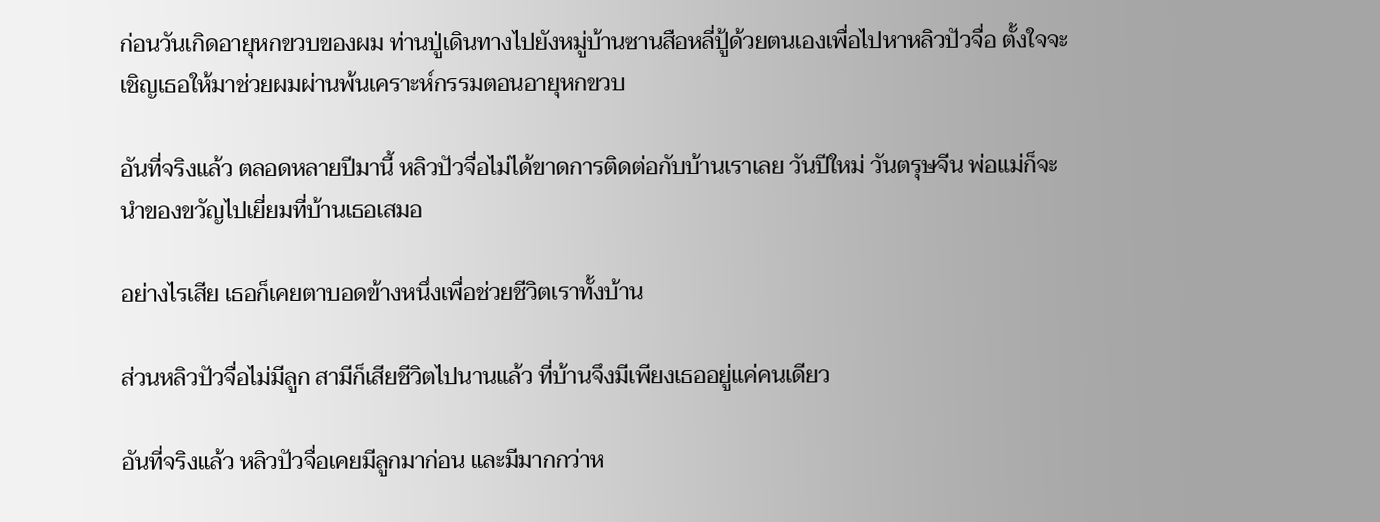ก่อนวันเกิดอายุหกขวบของผม ท่านปู่เดินทางไปยังหมู่บ้านซานสือหลี่ปู้ด้วยตนเองเพื่อไปหาหลิวปัวจื่อ ตั้งใจจะเชิญเธอให้มาช่วยผมผ่านพ้นเคราะห์กรรมตอนอายุหกขวบ

อันที่จริงแล้ว ตลอดหลายปีมานี้ หลิวปัวจื่อไม่ได้ขาดการติดต่อกับบ้านเราเลย วันปีใหม่ วันตรุษจีน พ่อแม่ก็จะนำของขวัญไปเยี่ยมที่บ้านเธอเสมอ

อย่างไรเสีย เธอก็เคยตาบอดข้างหนึ่งเพื่อช่วยชีวิตเราทั้งบ้าน

ส่วนหลิวปัวจื่อไม่มีลูก สามีก็เสียชีวิตไปนานแล้ว ที่บ้านจึงมีเพียงเธออยู่แค่คนเดียว

อันที่จริงแล้ว หลิวปัวจื่อเคยมีลูกมาก่อน และมีมากกว่าห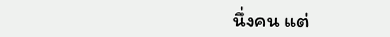นึ่งคน แต่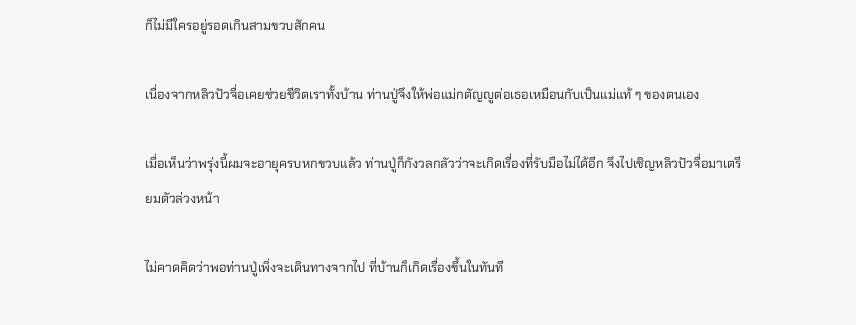ก็ไม่มีใครอยู่รอดเกินสามขวบสักคน

เนื่องจากหลิวปัวจื่อเคยช่วยชีวิตเราทั้งบ้าน ท่านปู่จึงให้พ่อแม่กตัญญูต่อเธอเหมือนกับเป็นแม่แท้ ๆ ของตนเอง

เมื่อเห็นว่าพรุ่งนี้ผมจะอายุครบหกขวบแล้ว ท่านปู่ก็กังวลกลัวว่าจะเกิดเรื่องที่รับมือไม่ได้อีก จึงไปเชิญหลิวปัวจื่อมาเตรียมตัวล่วงหน้า

ไม่คาดคิดว่าพอท่านปู่เพิ่งจะเดินทางจากไป ที่บ้านก็เกิดเรื่องขึ้นในทันที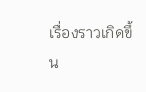เรื่องราวเกิดขึ้น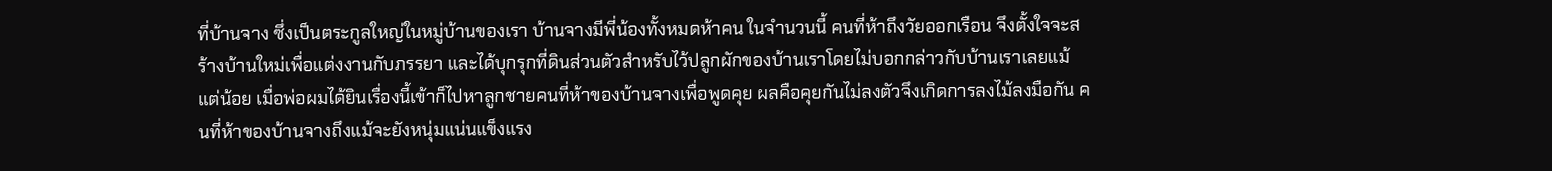ที่บ้านจาง ซึ่งเป็นตระกูลใหญ่ในหมู่บ้านของเรา บ้านจางมีพี่น้องทั้งหมดห้าคน ในจำนวนนี้ คนที่ห้าถึงวัยออกเรือน จึงตั้งใจจะสร้างบ้านใหม่เพื่อแต่งงานกับภรรยา และได้บุกรุกที่ดินส่วนตัวสำหรับไว้ปลูกผักของบ้านเราโดยไม่บอกกล่าวกับบ้านเราเลยแม้แต่น้อย เมื่อพ่อผมได้ยินเรื่องนี้เข้าก็ไปหาลูกชายคนที่ห้าของบ้านจางเพื่อพูดคุย ผลคือคุยกันไม่ลงตัวจึงเกิดการลงไม้ลงมือกัน คนที่ห้าของบ้านจางถึงแม้จะยังหนุ่มแน่นแข็งแรง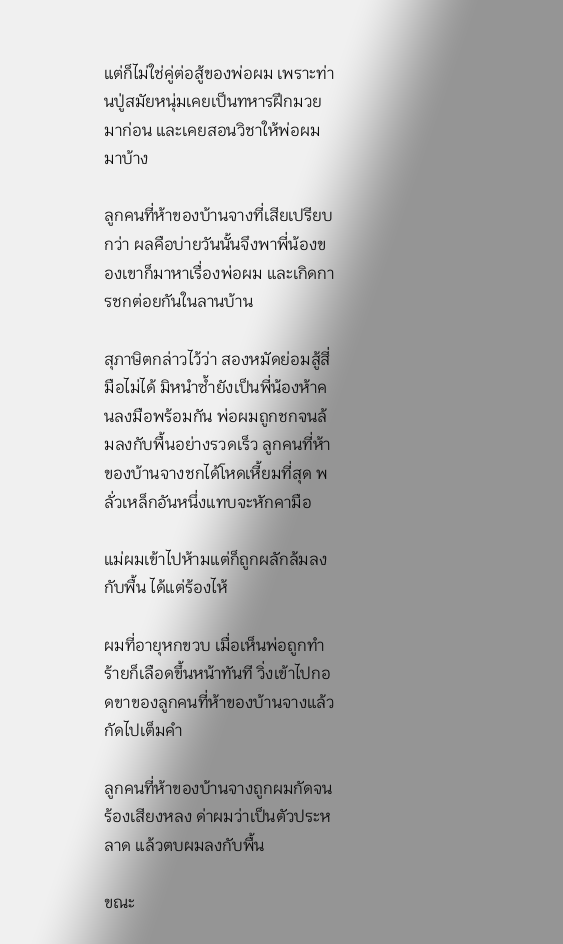แต่ก็ไม่ใช่คู่ต่อสู้ของพ่อผม เพราะท่านปู่สมัยหนุ่มเคยเป็นทหารฝึกมวยมาก่อน และเคยสอนวิชาให้พ่อผมมาบ้าง

ลูกคนที่ห้าของบ้านจางที่เสียเปรียบกว่า ผลคือบ่ายวันนั้นจึงพาพี่น้องของเขาก็มาหาเรื่องพ่อผม และเกิดการชกต่อยกันในลานบ้าน

สุภาษิตกล่าวไว้ว่า สองหมัดย่อมสู้สี่มือไม่ได้ มิหนำซ้ำยังเป็นพี่น้องห้าคนลงมือพร้อมกัน พ่อผมถูกชกจนล้มลงกับพื้นอย่างรวดเร็ว ลูกคนที่ห้าของบ้านจางชกได้โหดเหี้ยมที่สุด พลั่วเหล็กอันหนึ่งแทบจะหักคามือ

แม่ผมเข้าไปห้ามแต่ก็ถูกผลักล้มลงกับพื้น ได้แต่ร้องไห้

ผมที่อายุหกขวบ เมื่อเห็นพ่อถูกทำร้ายก็เลือดขึ้นหน้าทันที วิ่งเข้าไปกอดขาของลูกคนที่ห้าของบ้านจางแล้วกัดไปเต็มคำ

ลูกคนที่ห้าของบ้านจางถูกผมกัดจนร้องเสียงหลง ด่าผมว่าเป็นตัวประหลาด แล้วตบผมลงกับพื้น

ขณะ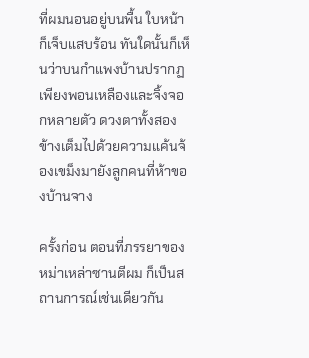ที่ผมนอนอยู่บนพื้น ใบหน้าก็เจ็บแสบร้อน ทันใดนั้นก็เห็นว่าบนกำแพงบ้านปรากฏเพียงพอนเหลืองและจิ้งจอกหลายตัว ดวงตาทั้งสองข้างเต็มไปด้วยความแค้นจ้องเขม็งมายังลูกคนที่ห้าของบ้านจาง

ครั้งก่อน ตอนที่ภรรยาของหม่าเหล่าซานตีผม ก็เป็นสถานการณ์เช่นเดียวกัน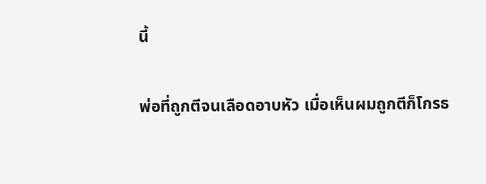นี้

พ่อที่ถูกตีจนเลือดอาบหัว เมื่อเห็นผมถูกตีก็โกรธ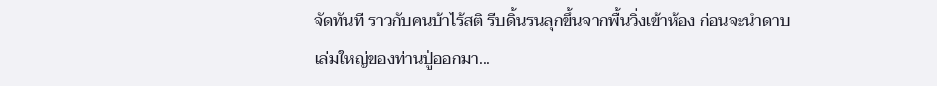จัดทันที ราวกับคนบ้าไร้สติ รีบดิ้นรนลุกขึ้นจากพื้นวิ่งเข้าห้อง ก่อนจะนำดาบเล่มใหญ่ของท่านปู่ออกมา...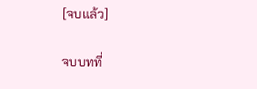[จบแล้ว]

จบบทที่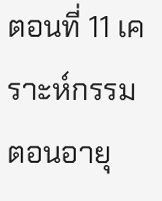ตอนที่ 11 เคราะห์กรรมตอนอายุ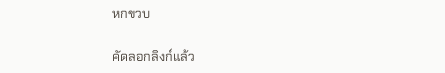หกขวบ

คัดลอกลิงก์แล้ว